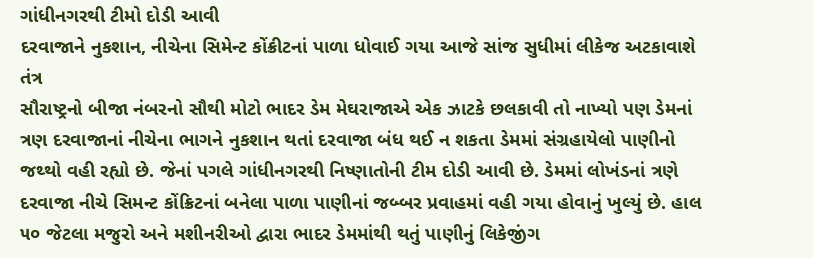ગાંધીનગરથી ટીમો દોડી આવી
દરવાજાને નુકશાન, નીચેના સિમેન્ટ કોંક્રીટનાં પાળા ધોવાઈ ગયા આજે સાંજ સુધીમાં લીકેજ અટકાવાશે તંત્ર
સૌરાષ્ટ્રનો બીજા નંબરનો સૌથી મોટો ભાદર ડેમ મેઘરાજાએ એક ઝાટકે છલકાવી તો નાખ્યો પણ ડેમનાં ત્રણ દરવાજાનાં નીચેના ભાગને નુકશાન થતાં દરવાજા બંધ થઈ ન શકતા ડેમમાં સંગ્રહાયેલો પાણીનો જથ્થો વહી રહ્યો છે. જેનાં પગલે ગાંધીનગરથી નિષ્ણાતોની ટીમ દોડી આવી છે. ડેમમાં લોખંડનાં ત્રણે દરવાજા નીચે સિમન્ટ કોંક્રિટનાં બનેલા પાળા પાણીનાં જબ્બર પ્રવાહમાં વહી ગયા હોવાનું ખુલ્યું છે. હાલ ૫૦ જેટલા મજુરો અને મશીનરીઓ દ્વારા ભાદર ડેમમાંથી થતું પાણીનું લિકેજીંગ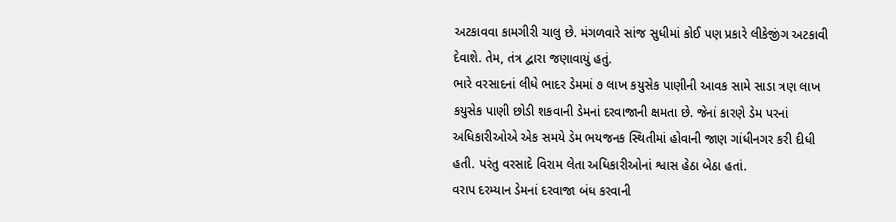અટકાવવા કામગીરી ચાલુ છે. મંગળવારે સાંજ સુધીમાં કોઈ પણ પ્રકારે લીકેજીંગ અટકાવી દેવાશે. તેમ, તંત્ર દ્વારા જણાવાયું હતું.
ભારે વરસાદનાં લીધે ભાદર ડેમમાં ૭ લાખ કયુસેક પાણીની આવક સામે સાડા ત્રણ લાખ કયુસેક પાણી છોડી શકવાની ડેમનાં દરવાજાની ક્ષમતા છે. જેનાં કારણે ડેમ પરનાં અધિકારીઓએ એક સમયે ડેમ ભયજનક સ્થિતીમાં હોવાની જાણ ગાંધીનગર કરી દીધી હતી. પરંતુ વરસાદે વિરામ લેતા અધિકારીઓનાં શ્વાસ હેઠા બેઠા હતાં.
વરાપ દરમ્યાન ડેમનાં દરવાજા બંધ કરવાની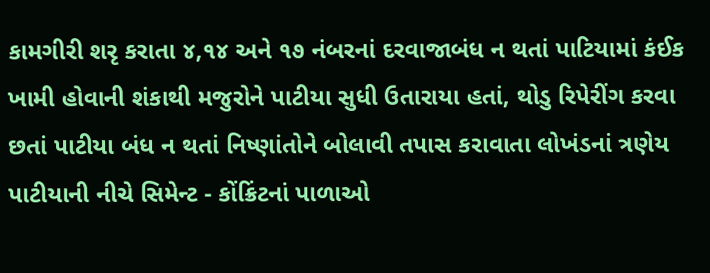કામગીરી શરૃ કરાતા ૪,૧૪ અને ૧૭ નંબરનાં દરવાજાબંધ ન થતાં પાટિયામાં કંઈક ખામી હોવાની શંકાથી મજુરોને પાટીયા સુધી ઉતારાયા હતાં, થોડુ રિપેરીંગ કરવા છતાં પાટીયા બંધ ન થતાં નિષ્ણાંતોને બોલાવી તપાસ કરાવાતા લોખંડનાં ત્રણેય પાટીયાની નીચે સિમેન્ટ - કોંક્રિંટનાં પાળાઓ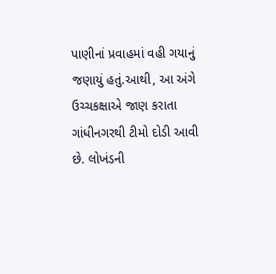પાણીનાં પ્રવાહમાં વહી ગયાનું જણાયું હતું.આથી, આ અંગે ઉચ્ચકક્ષાએ જાણ કરાતા ગાંધીનગરથી ટીમો દોડી આવી છે. લોખંડની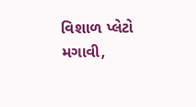વિશાળ પ્લેટો મગાવી,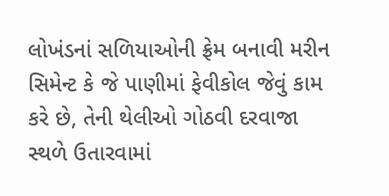લોખંડનાં સળિયાઓની ફ્રેમ બનાવી મરીન સિમેન્ટ કે જે પાણીમાં ફેવીકોલ જેવું કામ કરે છે, તેની થેલીઓ ગોઠવી દરવાજા
સ્થળે ઉતારવામાં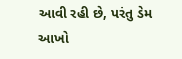આવી રહી છે, પરંતુ ડેમ આખો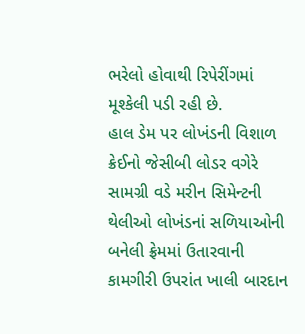ભરેલો હોવાથી રિપેરીંગમાં મૂશ્કેલી પડી રહી છે.
હાલ ડેમ પર લોખંડની વિશાળ ક્રેઈનો જેસીબી લોડર વગેરે સામગ્રી વડે મરીન સિમેન્ટની થેલીઓ લોખંડનાં સળિયાઓની બનેલી ફ્રેમમાં ઉતારવાની કામગીરી ઉપરાંત ખાલી બારદાન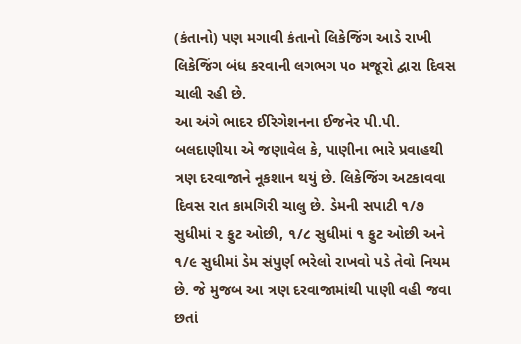(કંતાનો) પણ મગાવી કંતાનો લિકેજિંગ આડે રાખી લિકેજિંગ બંધ કરવાની લગભગ ૫૦ મજૂરો દ્વારા દિવસ ચાલી રહી છે.
આ અંગે ભાદર ઈરિગેશનના ઈજનેર પી.પી. બલદાણીયા એ જણાવેલ કે, પાણીના ભારે પ્રવાહથી ત્રણ દરવાજાને નૂકશાન થયું છે. લિકેજિંગ અટકાવવા દિવસ રાત કામગિરી ચાલુ છે. ડેમની સપાટી ૧/૭ સુધીમાં ૨ ફુટ ઓછી, ૧/૮ સુધીમાં ૧ ફુટ ઓછી અને ૧/૯ સુધીમાં ડેમ સંપુર્ણ ભરેલો રાખવો પડે તેવો નિયમ છે. જે મુજબ આ ત્રણ દરવાજામાંથી પાણી વહી જવા છતાં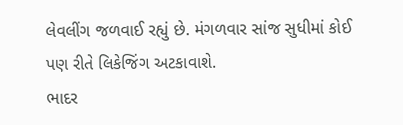લેવલીંગ જળવાઈ રહ્યું છે. મંગળવાર સાંજ સુધીમાં કોઈ પણ રીતે લિકેજિંગ અટકાવાશે.
ભાદર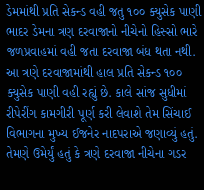ડેમમાંથી પ્રતિ સેકન્ડ વહી જતુ ૧૦૦ ક્યુસેક પાણી
ભાદર ડેમના ત્રણ દરવાજાનો નીચેનો હિસ્સો ભારે જળપ્રવાહમાં વહી જતા દરવાજા બંધ થતા નથી. આ ત્રણે દરવાજામાંથી હાલ પ્રતિ સેકન્ડ ૧૦૦ ક્યુસેક પાણી વહી રહ્યું છે. કાલે સાંજ સુધીમાં રીપેરીંગ કામગીરી પૂર્ણ કરી લેવાશે તેમ સિંચાઈ વિભાગના મુખ્ય ઈજનેર નાદપરાએ જણાવ્યું હતું. તેમણે ઉમેર્યું હતું કે ત્રણે દરવાજા નીચેના ગડર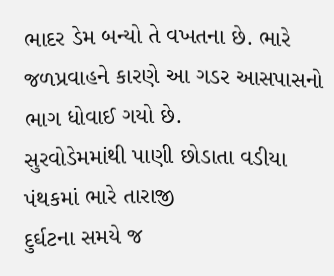ભાદર ડેમ બન્યો તે વખતના છે. ભારે જળપ્રવાહને કારણે આ ગડર આસપાસનો ભાગ ધોવાઈ ગયો છે.
સુરવોડેમમાંથી પાણી છોડાતા વડીયા પંથકમાં ભારે તારાજી
દુર્ઘટના સમયે જ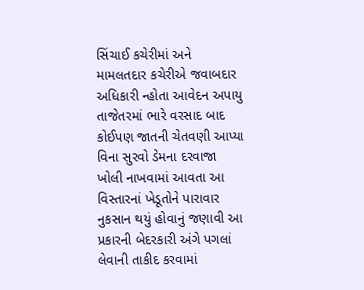સિંચાઈ કચેરીમાં અને મામલતદાર કચેરીએ જવાબદાર અધિકારી ન્હોતા આવેદન અપાયુ
તાજેતરમાં ભારે વરસાદ બાદ કોઈપણ જાતની ચેતવણી આપ્યા વિના સુરવો ડેમના દરવાજા ખોલી નાખવામાં આવતા આ વિસ્તારનાં ખેડૂતોને પારાવાર નુકસાન થયું હોવાનું જણાવી આ પ્રકારની બેદરકારી અંગે પગલાં લેવાની તાકીદ કરવામાં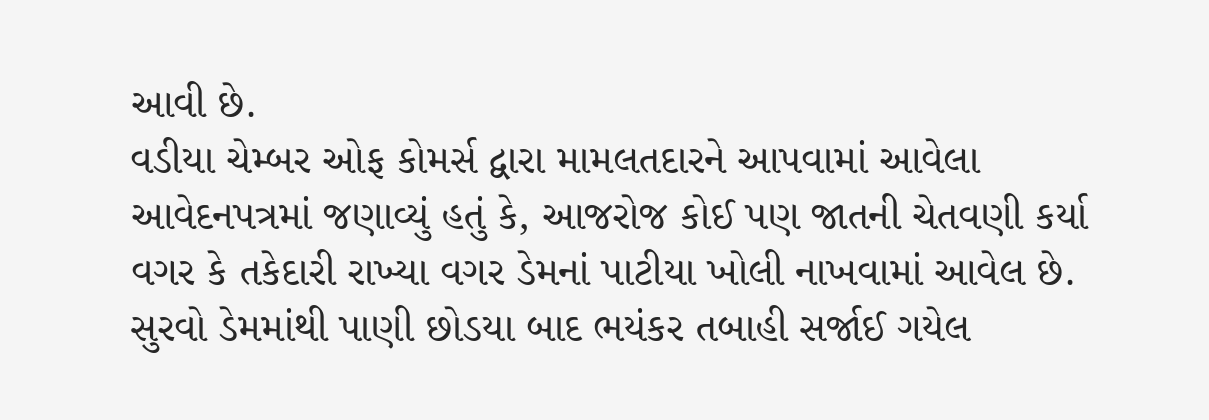આવી છે.
વડીયા ચેમ્બર ઓફ કોમર્સ દ્વારા મામલતદારને આપવામાં આવેલા આવેદનપત્રમાં જણાવ્યું હતું કે, આજરોજ કોઈ પણ જાતની ચેતવણી કર્યા વગર કે તકેદારી રાખ્યા વગર ડેમનાં પાટીયા ખોલી નાખવામાં આવેલ છે. સુરવો ડેમમાંથી પાણી છોડયા બાદ ભયંકર તબાહી સર્જાઈ ગયેલ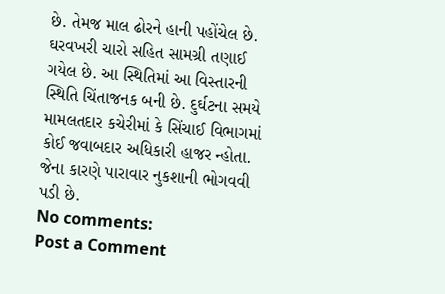છે. તેમજ માલ ઢોરને હાની પહોંચેલ છે. ઘરવખરી ચારો સહિત સામગ્રી તણાઈ ગયેલ છે. આ સ્થિતિમાં આ વિસ્તારની સ્થિતિ ચિંતાજનક બની છે. દુર્ઘટના સમયે મામલતદાર કચેરીમાં કે સિંચાઈ વિભાગમાં કોઈ જવાબદાર અધિકારી હાજર ન્હોતા. જેના કારણે પારાવાર નુકશાની ભોગવવી પડી છે.
No comments:
Post a Comment